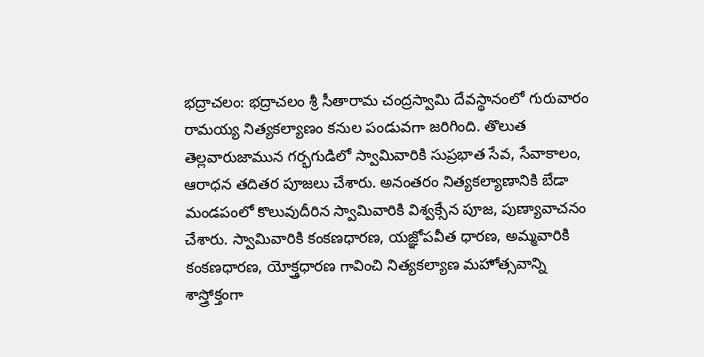భద్రాచలం: భద్రాచలం శ్రీ సీతారామ చంద్రస్వామి దేవస్థానంలో గురువారం రామయ్య నిత్యకల్యాణం కనుల పండువగా జరిగింది. తొలుత తెల్లవారుజామున గర్భగుడిలో స్వామివారికి సుప్రభాత సేవ, సేవాకాలం, ఆరాధన తదితర పూజలు చేశారు. అనంతరం నిత్యకల్యాణానికి బేడా మండపంలో కొలువుదీరిన స్వామివారికి విశ్వక్సేన పూజ, పుణ్యావాచనం చేశారు. స్వామివారికి కంకణధారణ, యజ్ఞోపవీత ధారణ, అమ్మవారికి కంకణధారణ, యోక్త్రధారణ గావించి నిత్యకల్యాణ మహోత్సవాన్ని శాస్త్రోక్తంగా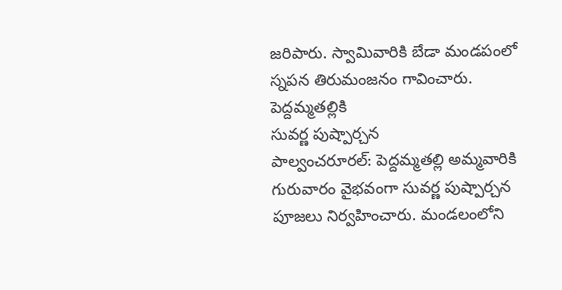జరిపారు. స్వామివారికి బేడా మండపంలో స్నపన తిరుమంజనం గావించారు.
పెద్దమ్మతల్లికి
సువర్ణ పుష్పార్చన
పాల్వంచరూరల్: పెద్దమ్మతల్లి అమ్మవారికి గురువారం వైభవంగా సువర్ణ పుష్పార్చన పూజలు నిర్వహించారు. మండలంలోని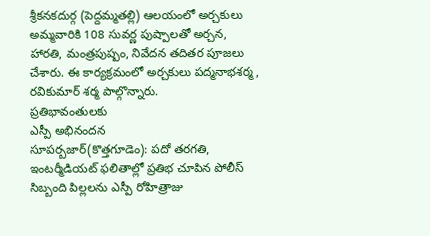శ్రీకనకదుర్గ (పెద్దమ్మతల్లి) ఆలయంలో అర్చకులు అమ్మవారికి 108 సువర్ణ పుష్పాలతో అర్చన, హారతి, మంత్రపుష్పం, నివేదన తదితర పూజలు చేశారు. ఈ కార్యక్రమంలో అర్చకులు పద్మనాభశర్మ, రవికుమార్ శర్మ పాల్గొన్నారు.
ప్రతిభావంతులకు
ఎస్పీ అభినందన
సూపర్బజార్(కొత్తగూడెం): పదో తరగతి, ఇంటర్మీడియట్ ఫలితాల్లో ప్రతిభ చూపిన పోలీస్ సిబ్బంది పిల్లలను ఎస్పీ రోహిత్రాజు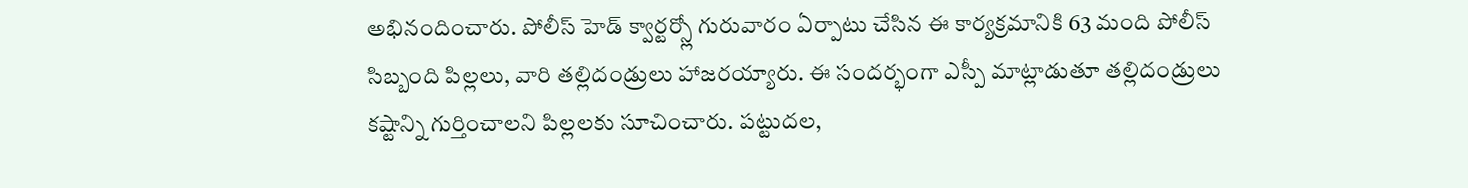అభినందించారు. పోలీస్ హెడ్ క్వార్టర్స్లో గురువారం ఏర్పాటు చేసిన ఈ కార్యక్రమానికి 63 మంది పోలీస్ సిబ్బంది పిల్లలు, వారి తల్లిదండ్రులు హాజరయ్యారు. ఈ సందర్భంగా ఎస్పీ మాట్లాడుతూ తల్లిదండ్రులు కష్టాన్ని గుర్తించాలని పిల్లలకు సూచించారు. పట్టుదల,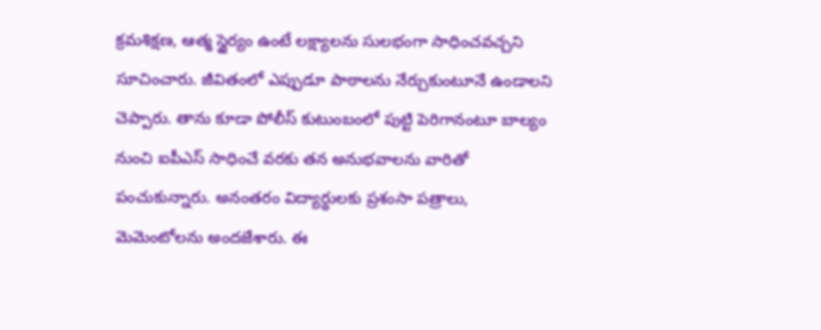క్రమశిక్షణ, ఆత్మ స్థైర్యం ఉంటే లక్ష్యాలను సులభంగా సాధించవచ్చని సూచించారు. జీవితంలో ఎప్పుడూ పాఠాలను నేర్చుకుంటూనే ఉండాలని చెప్పారు. తాను కూడా పోలీస్ కుటుంబంలో పుట్టి పెరిగానంటూ బాల్యం నుంచి ఐపీఎస్ సాధించే వరకు తన అనుభవాలను వారితో పంచుకున్నారు. అనంతరం విద్యార్థులకు ప్రశంసా పత్రాలు, మెమెంటోలను అందజేశారు. ఈ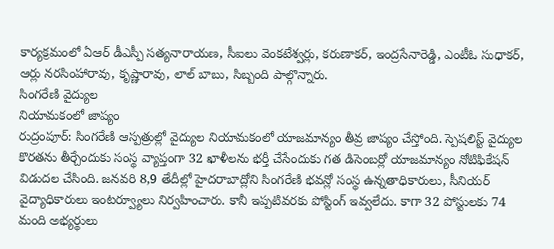కార్యక్రమంలో ఏఆర్ డీఎస్పీ సత్యనారాయణ, సీఐలు వెంకటేశ్వర్లు, కరుణాకర్, ఇంద్రసేనారెడ్డి, ఎంటీఓ సుధాకర్, ఆర్లు నరసింహారావు, కృష్ణారావు, లాల్ బాబు, సిబ్బంది పాల్గొన్నారు.
సింగరేణి వైద్యుల
నియామకంలో జాప్యం
రుద్రంపూర్: సింగరేణి ఆస్పత్రుల్లో వైద్యుల నియామకంలో యాజమాన్యం తీవ్ర జాప్యం చేస్తోంది. స్పెషలిస్ట్ వైద్యుల కొరతను తీర్చేందుకు సంస్థ వ్యాప్తంగా 32 ఖాళీలను భర్తీ చేసేందుకు గత డిసెంబర్లో యాజమాన్యం నోటిఫికేషన్ విడుదల చేసింది. జనవరి 8,9 తేదీల్లో హైదరాబాద్లోని సింగరేణి భవన్లో సంస్థ ఉన్నతాధికారులు, సీనియర్ వైద్యాధికారులు ఇంటర్వ్యూలు నిర్వహించారు. కానీ ఇప్పటివరకు పోస్టింగ్ ఇవ్వలేదు. కాగా 32 పోస్టులకు 74 మంది అభ్యర్థులు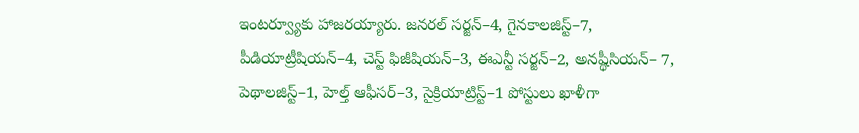ఇంటర్వ్యూకు హాజరయ్యారు. జనరల్ సర్జన్–4, గైనకాలజిస్ట్–7, పీడియాట్రీషియన్–4, చెస్ట్ ఫిజీషియన్–3, ఈఎన్టీ సర్జన్–2, అనష్థీసియన్– 7, పెథాలజిస్ట్–1, హెల్త్ ఆఫీసర్–3, సైక్రియాట్రిస్ట్–1 పోస్టులు ఖాళీగా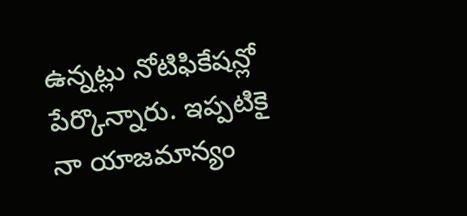ఉన్నట్లు నోటిఫికేషన్లో పేర్కొన్నారు. ఇప్పటికై నా యాజమాన్యం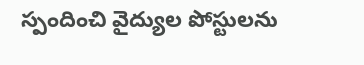స్పందించి వైద్యుల పోస్టులను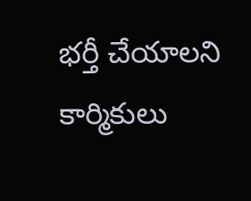భర్తీ చేయాలని కార్మికులు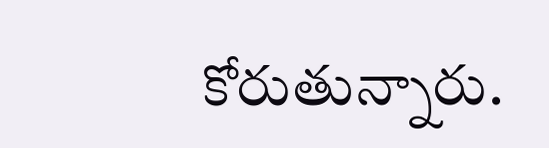కోరుతున్నారు.